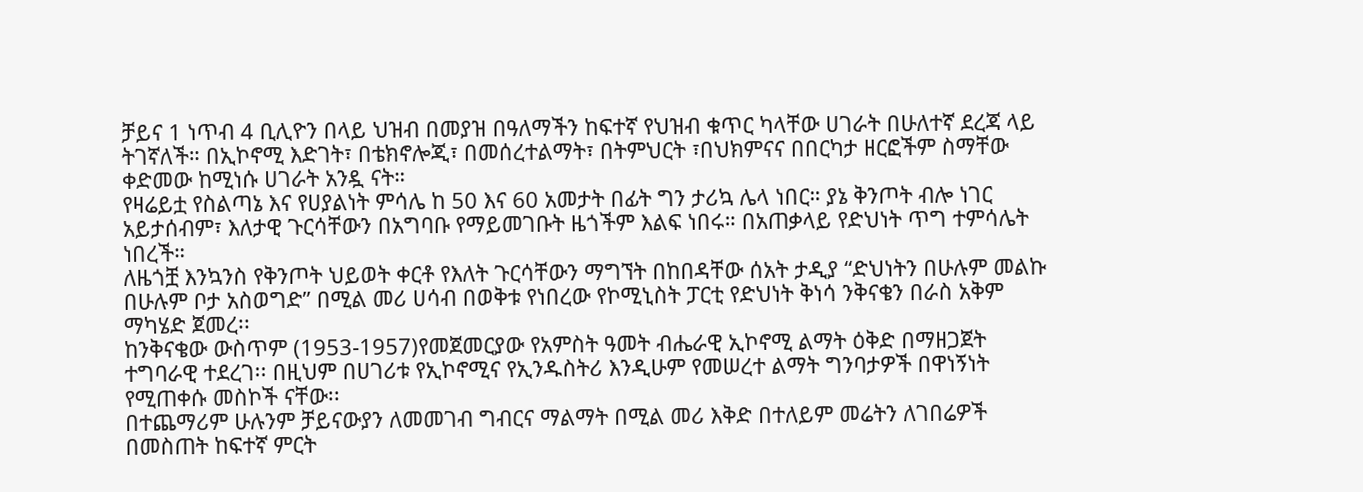ቻይና 1 ነጥብ 4 ቢሊዮን በላይ ህዝብ በመያዝ በዓለማችን ከፍተኛ የህዝብ ቁጥር ካላቸው ሀገራት በሁለተኛ ደረጃ ላይ ትገኛለች። በኢኮኖሚ እድገት፣ በቴክኖሎጂ፣ በመሰረተልማት፣ በትምህርት ፣በህክምናና በበርካታ ዘርፎችም ስማቸው ቀድመው ከሚነሱ ሀገራት አንዷ ናት።
የዛሬይቷ የስልጣኔ እና የሀያልነት ምሳሌ ከ 50 እና 60 አመታት በፊት ግን ታሪኳ ሌላ ነበር። ያኔ ቅንጦት ብሎ ነገር አይታሰብም፣ እለታዊ ጉርሳቸውን በአግባቡ የማይመገቡት ዜጎችም እልፍ ነበሩ። በአጠቃላይ የድህነት ጥግ ተምሳሌት ነበረች።
ለዜጎቿ እንኳንስ የቅንጦት ህይወት ቀርቶ የእለት ጉርሳቸውን ማግኘት በከበዳቸው ሰአት ታዲያ “ድህነትን በሁሉም መልኩ በሁሉም ቦታ አስወግድ” በሚል መሪ ሀሳብ በወቅቱ የነበረው የኮሚኒስት ፓርቲ የድህነት ቅነሳ ንቅናቄን በራስ አቅም ማካሄድ ጀመረ፡፡
ከንቅናቄው ውስጥም (1953-1957)የመጀመርያው የአምስት ዓመት ብሔራዊ ኢኮኖሚ ልማት ዕቅድ በማዘጋጀት ተግባራዊ ተደረገ፡፡ በዚህም በሀገሪቱ የኢኮኖሚና የኢንዱስትሪ እንዲሁም የመሠረተ ልማት ግንባታዎች በዋነኝነት የሚጠቀሱ መስኮች ናቸው፡፡
በተጨማሪም ሁሉንም ቻይናውያን ለመመገብ ግብርና ማልማት በሚል መሪ እቅድ በተለይም መሬትን ለገበሬዎች በመስጠት ከፍተኛ ምርት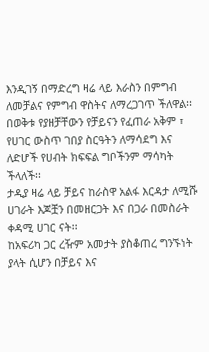እንዲገኝ በማድረግ ዛሬ ላይ እራስን በምግብ ለመቻልና የምግብ ዋስትና ለማረጋገጥ ችለዋል፡፡
በወቅቱ የያዘቻቸውን የቻይናን የፈጠራ አቅም ፣ የሀገር ውስጥ ገበያ ስርዓትን ለማሳደግ እና ለድሆች የሀብት ክፍፍል ግቦችንም ማሳካት ችላለች፡፡
ታዲያ ዛሬ ላይ ቻይና ከራስዋ አልፋ እርዳታ ለሚሹ ሀገራት እጆቿን በመዘርጋት እና በጋራ በመስራት ቀዳሚ ሀገር ናት፡፡
ከአፍሪካ ጋር ረዥም አመታት ያስቆጠረ ግንኙነት ያላት ሲሆን በቻይና እና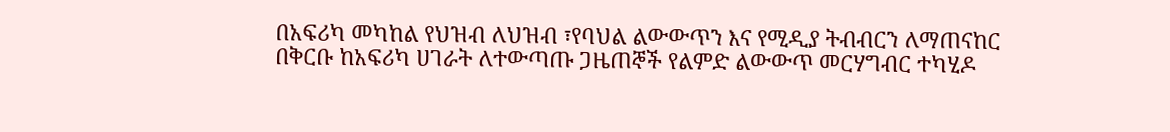በአፍሪካ መካከል የህዝብ ለህዝብ ፣የባህል ልውውጥን እና የሚዲያ ትብብርን ለማጠናከር በቅርቡ ከአፍሪካ ሀገራት ለተውጣጡ ጋዜጠኞች የልምድ ልውውጥ መርሃግብር ተካሂዶ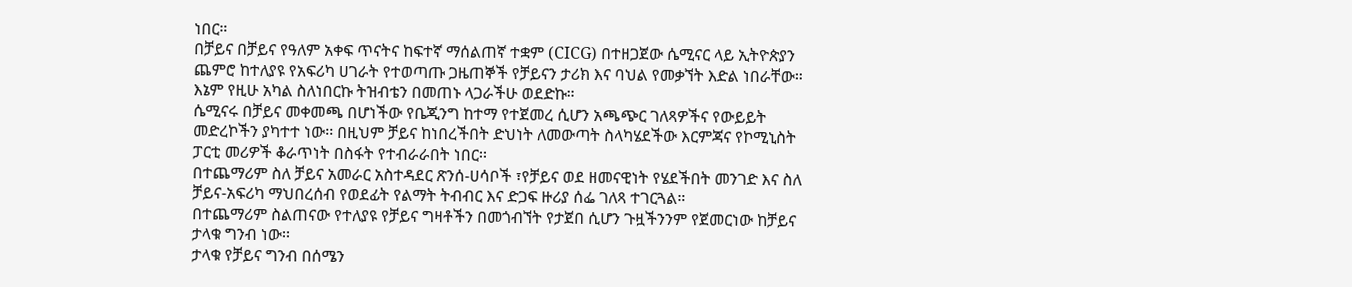ነበር።
በቻይና በቻይና የዓለም አቀፍ ጥናትና ከፍተኛ ማሰልጠኛ ተቋም (CICG) በተዘጋጀው ሴሚናር ላይ ኢትዮጵያን ጨምሮ ከተለያዩ የአፍሪካ ሀገራት የተወጣጡ ጋዜጠኞች የቻይናን ታሪክ እና ባህል የመቃኘት እድል ነበራቸው። እኔም የዚሁ አካል ስለነበርኩ ትዝብቴን በመጠኑ ላጋራችሁ ወደድኩ።
ሴሚናሩ በቻይና መቀመጫ በሆነችው የቤጂንግ ከተማ የተጀመረ ሲሆን አጫጭር ገለጻዎችና የውይይት መድረኮችን ያካተተ ነው፡፡ በዚህም ቻይና ከነበረችበት ድህነት ለመውጣት ስላካሄደችው እርምጃና የኮሚኒስት ፓርቲ መሪዎች ቆራጥነት በስፋት የተብራራበት ነበር፡፡
በተጨማሪም ስለ ቻይና አመራር አስተዳደር ጽንሰ-ሀሳቦች ፣የቻይና ወደ ዘመናዊነት የሄደችበት መንገድ እና ስለ ቻይና-አፍሪካ ማህበረሰብ የወደፊት የልማት ትብብር እና ድጋፍ ዙሪያ ሰፌ ገለጻ ተገርጓል።
በተጨማሪም ስልጠናው የተለያዩ የቻይና ግዛቶችን በመጎብኘት የታጀበ ሲሆን ጉዟችንንም የጀመርነው ከቻይና ታላቁ ግንብ ነው፡፡
ታላቁ የቻይና ግንብ በሰሜን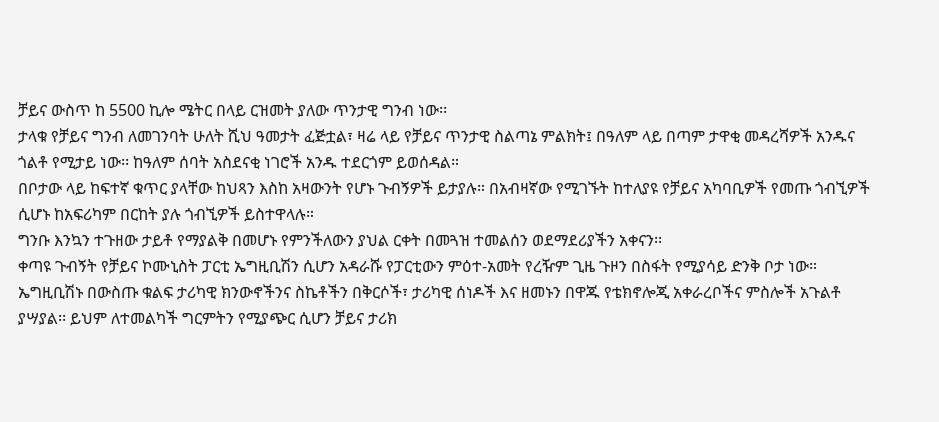ቻይና ውስጥ ከ 5500 ኪሎ ሜትር በላይ ርዝመት ያለው ጥንታዊ ግንብ ነው፡፡
ታላቁ የቻይና ግንብ ለመገንባት ሁለት ሺህ ዓመታት ፈጅቷል፣ ዛሬ ላይ የቻይና ጥንታዊ ስልጣኔ ምልክት፤ በዓለም ላይ በጣም ታዋቂ መዳረሻዎች አንዱና ጎልቶ የሚታይ ነው፡፡ ከዓለም ሰባት አስደናቂ ነገሮች አንዱ ተደርጎም ይወሰዳል።
በቦታው ላይ ከፍተኛ ቁጥር ያላቸው ከህጻን እስከ አዛውንት የሆኑ ጉብኝዎች ይታያሉ። በአብዛኛው የሚገኙት ከተለያዩ የቻይና አካባቢዎች የመጡ ጎብኚዎች ሲሆኑ ከአፍሪካም በርከት ያሉ ጎብኚዎች ይስተዋላሉ።
ግንቡ እንኳን ተጉዘው ታይቶ የማያልቅ በመሆኑ የምንችለውን ያህል ርቀት በመጓዝ ተመልሰን ወደማደሪያችን አቀናን፡፡
ቀጣዩ ጉብኝት የቻይና ኮሙኒስት ፓርቲ ኤግዚቢሽን ሲሆን አዳራሹ የፓርቲውን ምዕተ-አመት የረዥም ጊዜ ጉዞን በስፋት የሚያሳይ ድንቅ ቦታ ነው።
ኤግዚቢሽኑ በውስጡ ቁልፍ ታሪካዊ ክንውኖችንና ስኬቶችን በቅርሶች፣ ታሪካዊ ሰነዶች እና ዘመኑን በዋጁ የቴክኖሎጂ አቀራረቦችና ምስሎች አጉልቶ ያሣያል፡፡ ይህም ለተመልካች ግርምትን የሚያጭር ሲሆን ቻይና ታሪክ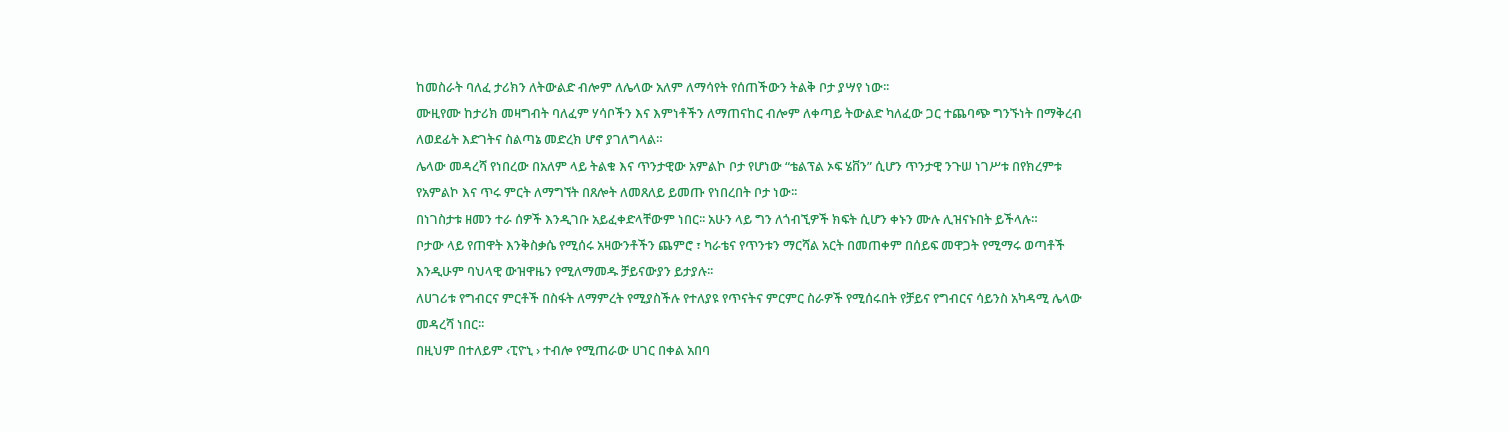ከመስራት ባለፈ ታሪክን ለትውልድ ብሎም ለሌላው አለም ለማሳየት የሰጠችውን ትልቅ ቦታ ያሣየ ነው፡፡
ሙዚየሙ ከታሪክ መዛግብት ባለፈም ሃሳቦችን እና እምነቶችን ለማጠናከር ብሎም ለቀጣይ ትውልድ ካለፈው ጋር ተጨባጭ ግንኙነት በማቅረብ ለወደፊት እድገትና ስልጣኔ መድረክ ሆኖ ያገለግላል።
ሌላው መዳረሻ የነበረው በአለም ላይ ትልቁ እና ጥንታዊው አምልኮ ቦታ የሆነው “ቴልፕል ኦፍ ሄቨን” ሲሆን ጥንታዊ ንጉሠ ነገሥቱ በየክረምቱ የአምልኮ እና ጥሩ ምርት ለማግኘት በጸሎት ለመጸለይ ይመጡ የነበረበት ቦታ ነው፡፡
በነገስታቱ ዘመን ተራ ሰዎች እንዲገቡ አይፈቀድላቸውም ነበር፡፡ አሁን ላይ ግን ለጎብኚዎች ክፍት ሲሆን ቀኑን ሙሉ ሊዝናኑበት ይችላሉ።
ቦታው ላይ የጠዋት እንቅስቃሴ የሚሰሩ አዛውንቶችን ጨምሮ ፣ ካራቴና የጥንቱን ማርሻል አርት በመጠቀም በሰይፍ መዋጋት የሚማሩ ወጣቶች እንዲሁም ባህላዊ ውዝዋዜን የሚለማመዱ ቻይናውያን ይታያሉ፡፡
ለሀገሪቱ የግብርና ምርቶች በስፋት ለማምረት የሚያስችሉ የተለያዩ የጥናትና ምርምር ስራዎች የሚሰሩበት የቻይና የግብርና ሳይንስ አካዳሚ ሌላው መዳረሻ ነበር፡፡
በዚህም በተለይም ‹ፒዮኒ › ተብሎ የሚጠራው ሀገር በቀል አበባ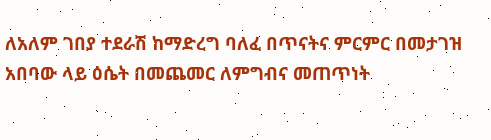ለአለም ገበያ ተደራሽ ከማድረግ ባለፈ በጥናትና ምርምር በመታገዝ አበባው ላይ ዕሴት በመጨመር ለምግብና መጠጥነት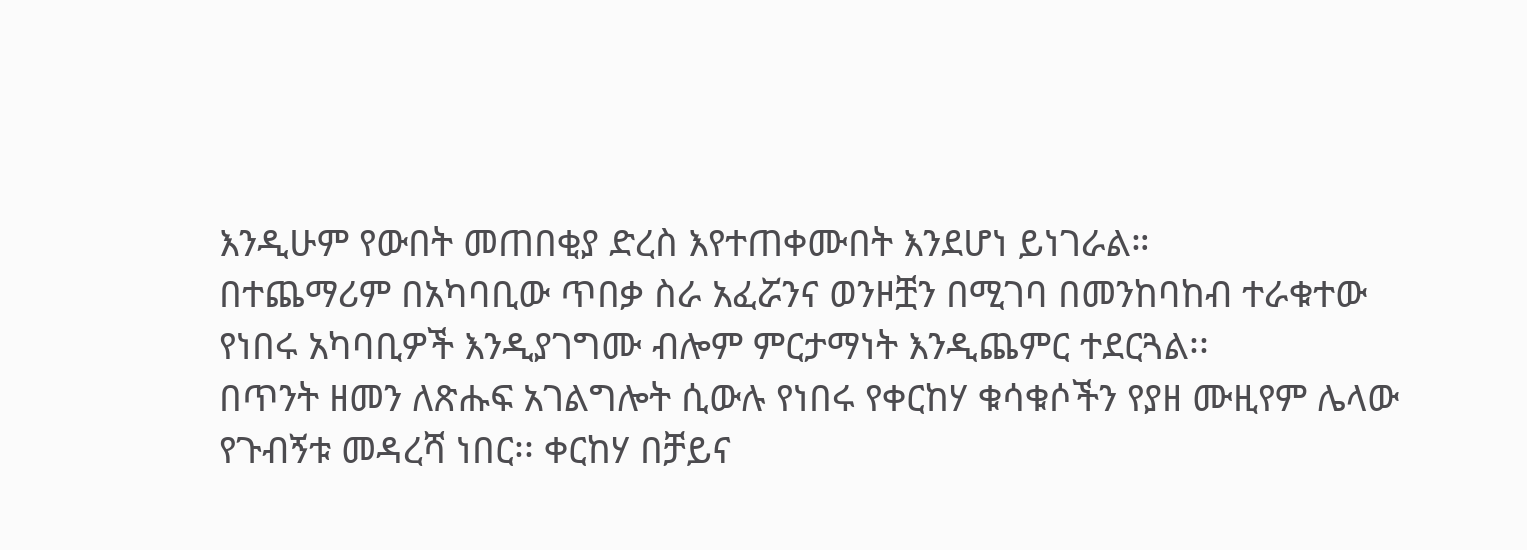እንዲሁም የውበት መጠበቂያ ድረስ እየተጠቀሙበት እንደሆነ ይነገራል።
በተጨማሪም በአካባቢው ጥበቃ ስራ አፈሯንና ወንዞቿን በሚገባ በመንከባከብ ተራቁተው የነበሩ አካባቢዎች እንዲያገግሙ ብሎም ምርታማነት እንዲጨምር ተደርጓል፡፡
በጥንት ዘመን ለጽሑፍ አገልግሎት ሲውሉ የነበሩ የቀርከሃ ቁሳቁሶችን የያዘ ሙዚየም ሌላው የጉብኝቱ መዳረሻ ነበር፡፡ ቀርከሃ በቻይና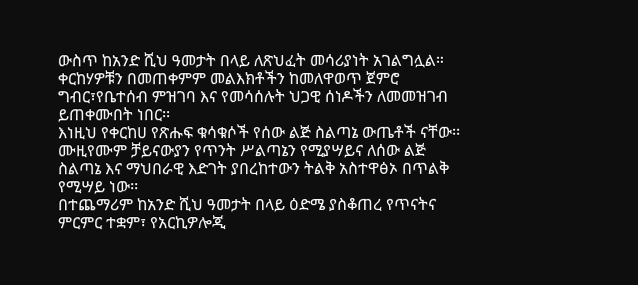ውስጥ ከአንድ ሺህ ዓመታት በላይ ለጽህፈት መሳሪያነት አገልግሏል።
ቀርከሃዎቹን በመጠቀምም መልእክቶችን ከመለዋወጥ ጀምሮ ግብር፣የቤተሰብ ምዝገባ እና የመሳሰሉት ህጋዊ ሰነዶችን ለመመዝገብ ይጠቀሙበት ነበር፡፡
እነዚህ የቀርከሀ የጽሑፍ ቁሳቁሶች የሰው ልጅ ስልጣኔ ውጤቶች ናቸው፡፡ ሙዚየሙም ቻይናውያን የጥንት ሥልጣኔን የሚያሣይና ለሰው ልጅ ስልጣኔ እና ማህበራዊ እድገት ያበረከተውን ትልቅ አስተዋፅኦ በጥልቅ የሚሣይ ነው፡፡
በተጨማሪም ከአንድ ሺህ ዓመታት በላይ ዕድሜ ያስቆጠረ የጥናትና ምርምር ተቋም፣ የአርኪዎሎጂ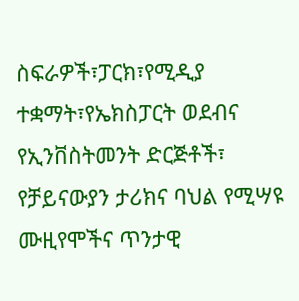ስፍራዎች፣ፓርክ፣የሚዲያ ተቋማት፣የኤክስፓርት ወደብና የኢንቨስትመንት ድርጅቶች፣ የቻይናውያን ታሪክና ባህል የሚሣዩ ሙዚየሞችና ጥንታዊ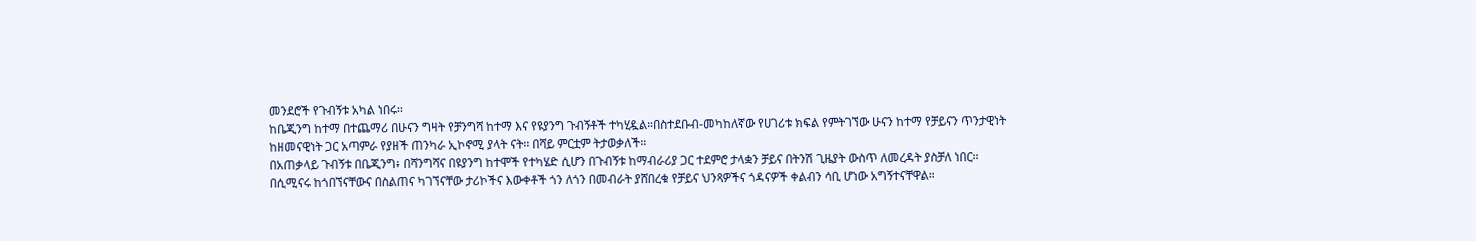መንደሮች የጉብኝቱ አካል ነበሩ፡፡
ከቤጂንግ ከተማ በተጨማሪ በሁናን ግዛት የቻንግሻ ከተማ እና የዩያንግ ጉብኝቶች ተካሂዷል።በስተደቡብ-መካከለኛው የሀገሪቱ ክፍል የምትገኘው ሁናን ከተማ የቻይናን ጥንታዊነት ከዘመናዊነት ጋር አጣምራ የያዘች ጠንካራ ኢኮኖሚ ያላት ናት፡፡ በሻይ ምርቷም ትታወቃለች።
በአጠቃላይ ጉብኝቱ በቤጂንግ፥ በሻንግሻና በዩያንግ ከተሞች የተካሄድ ሲሆን በጉብኝቱ ከማብራሪያ ጋር ተደምሮ ታላቋን ቻይና በትንሽ ጊዜያት ውስጥ ለመረዳት ያስቻለ ነበር፡፡
በሲሚናሩ ከጎበኘናቸውና በስልጠና ካገኘናቸው ታሪኮችና እውቀቶች ጎን ለጎን በመብራት ያሸበረቁ የቻይና ህንጻዎችና ጎዳናዎች ቀልብን ሳቢ ሆነው አግኝተናቸዋል።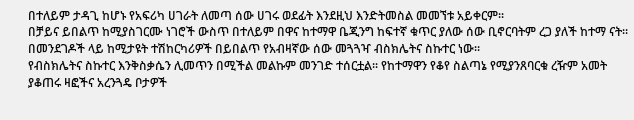በተለይም ታዳጊ ከሆኑ የአፍሪካ ሀገራት ለመጣ ሰው ሀገሩ ወደፊት እንደዚህ እንድትመስል መመኘቱ አይቀርም፡፡
በቻይና ይበልጥ ከሚያስገርሙ ነገሮች ውስጥ በተለይም በዋና ከተማዋ ቤጂንግ ከፍተኛ ቁጥር ያለው ሰው ቢኖርባትም ረጋ ያለች ከተማ ናት፡፡ በመንደገዶች ላይ ከሚታዩት ተሽከርካሪዎች በይበልጥ የአብዛኛው ሰው መጓጓዣ ብስክሌትና ስኩተር ነው፡፡
የብስክሌትና ስኩተር እንቅስቃሴን ሊመጥን በሚችል መልኩም መንገድ ተሰርቷል፡፡ የከተማዋን የቆየ ስልጣኔ የሚያንጸባርቁ ረዥም አመት ያቆጠሩ ዛፎችና አረንጓዴ ቦታዎች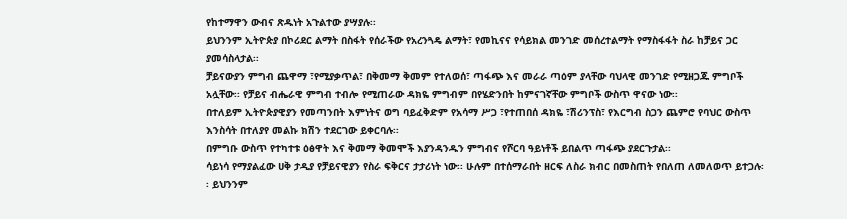የከተማዋን ውብና ጽዱነት አጉልተው ያሣያሉ፡፡
ይህንንም ኢትዮጵያ በኮሪደር ልማት በስፋት የሰራችው የአረንጓዴ ልማት፣ የመኪናና የሳይክል መንገድ መሰረተልማት የማስፋፋት ስራ ከቻይና ጋር ያመሳስላታል፡፡
ቻይናውያን ምግብ ጨዋማ ፣የሚያቃጥል፣ በቅመማ ቅመም የተለወሰ፣ ጣፋጭ እና መራራ ጣዕም ያላቸው ባህላዊ መንገድ የሚዘጋጁ ምግቦች አሏቸው፡፡ የቻይና ብሔራዊ ምግብ ተብሎ የሚጠራው ዳክዬ ምግብም በየሄድንበት ከምናገኛቸው ምግቦች ውስጥ ዋናው ነው፡፡
በተለይም ኢትዮጵያዊያን የመጣንበት እምነትና ወግ ባይፈቅድም የአሳማ ሥጋ ፣የተጠበሰ ዳክዬ ፣ሽሪንፕስ፣ የእርግብ ስጋን ጨምሮ የባህር ውስጥ እንስሳት በተለያየ መልኩ ክሽን ተደርገው ይቀርባሉ፡፡
በምግቡ ውስጥ የተካተቱ ዕፅዋት እና ቅመማ ቅመሞች እያንዳንዱን ምግብና የሾርባ ዓይነቶች ይበልጥ ጣፋጭ ያደርጉታል፡፡
ሳይነሳ የማያልፈው ሀቅ ታዲያ የቻይናዊያን የስራ ፍቅርና ታታሪነት ነው፡፡ ሁሉም በተሰማራበት ዘርፍ ለስራ ክብር በመስጠት የበለጠ ለመለወጥ ይተጋሉ፡፡ ይህንንም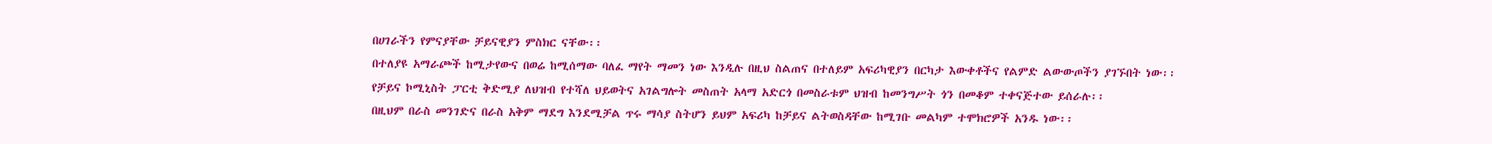በሀገራችን የምናያቸው ቻይናዊያን ምስክር ናቸው፡፡
በተለያዩ አማራጮች ከሚታየውና በወሬ ከሚሰማው ባለፈ ማየት ማመን ነው እንዲሉ በዚህ ስልጠና በተለይም አፍሪካዊያን በርካታ እውቀቶችና የልምድ ልውውጦችን ያገኙበት ነው፡፡
የቻይና ኮሚኒስት ፓርቲ ቅድሚያ ለህዝብ የተሻለ ህይወትና አገልግሎት መስጠት አላማ አድርጎ በመስራቱም ህዝብ ከመንግሥት ጎን በመቆም ተቀናጅተው ይሰራሉ፡፡
በዚህም በራስ መንገድና በራስ አቅም ማደግ እንደሚቻል ጥሩ ማሳያ ስትሆን ይህም አፍሪካ ከቻይና ልትወስዳቸው ከሚገቡ መልካም ተሞክሮዎች አንዱ ነው፡፡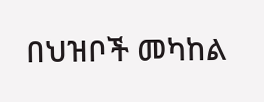በህዝቦች መካከል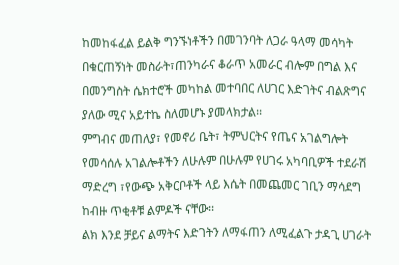ከመከፋፈል ይልቅ ግንኙነቶችን በመገንባት ለጋራ ዓላማ መሳካት በቁርጠኝነት መስራት፣ጠንካራና ቆራጥ አመራር ብሎም በግል እና በመንግስት ሴክተሮች መካከል መተባበር ለሀገር እድገትና ብልጽግና ያለው ሚና አይተኬ ስለመሆኑ ያመላክታል፡፡
ምግብና መጠለያ፣ የመኖሪ ቤት፣ ትምህርትና የጤና አገልግሎት የመሳሰሉ አገልሎቶችን ለሁሉም በሁሉም የሀገሩ አካባቢዎች ተደራሽ ማድረግ ፣የውጭ አቅርቦቶች ላይ እሴት በመጨመር ገቢን ማሳደግ ከብዙ ጥቂቶቹ ልምዶች ናቸው፡፡
ልክ እንደ ቻይና ልማትና እድገትን ለማፋጠን ለሚፈልጉ ታዳጊ ሀገራት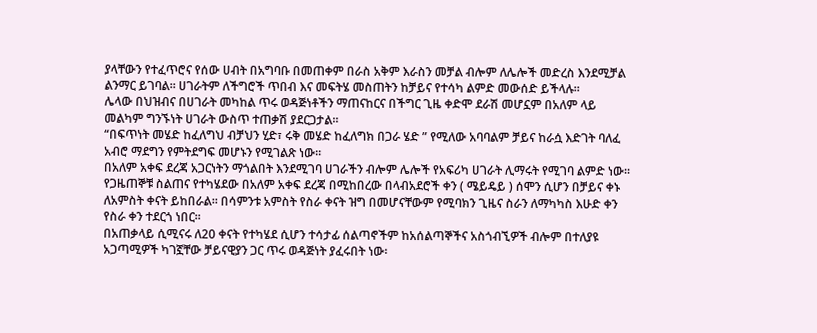ያላቸውን የተፈጥሮና የሰው ሀብት በአግባቡ በመጠቀም በራስ አቅም እራስን መቻል ብሎም ለሌሎች መድረስ እንደሚቻል ልንማር ይገባል፡፡ ሀገራትም ለችግሮች ጥበብ እና መፍትሄ መስጠትን ከቻይና የተሳካ ልምድ መውሰድ ይችላሉ።
ሌላው በህዝብና በሀገራት መካከል ጥሩ ወዳጅነቶችን ማጠናከርና በችግር ጊዜ ቀድሞ ደራሽ መሆኗም በአለም ላይ መልካም ግንኙነት ሀገራት ውስጥ ተጠቃሽ ያደርጋታል፡፡
“በፍጥነት መሄድ ከፈለግህ ብቻህን ሂድ፣ ሩቅ መሄድ ከፈለግክ በጋራ ሄድ ” የሚለው አባባልም ቻይና ከራሷ እድገት ባለፈ አብሮ ማደግን የምትደግፍ መሆኑን የሚገልጽ ነው፡፡
በአለም አቀፍ ደረጃ አጋርነትን ማጎልበት እንደሚገባ ሀገራችን ብሎም ሌሎች የአፍሪካ ሀገራት ሊማሩት የሚገባ ልምድ ነው፡፡
የጋዜጠኞቹ ስልጠና የተካሄደው በአለም አቀፍ ደረጃ በሚከበረው በላብአደሮች ቀን ( ሜይዴይ ) ሰሞን ሲሆን በቻይና ቀኑ ለአምስት ቀናት ይከበራል፡፡ በሳምንቱ አምስት የስራ ቀናት ዝግ በመሆናቸውም የሚባክን ጊዜና ስራን ለማካካስ እሁድ ቀን የስራ ቀን ተደርጎ ነበር፡፡
በአጠቃላይ ሲሚናሩ ለ20 ቀናት የተካሄደ ሲሆን ተሳታፊ ሰልጣኖችም ከአሰልጣኞችና አስጎብኚዎች ብሎም በተለያዩ አጋጣሚዎች ካገኟቸው ቻይናዊያን ጋር ጥሩ ወዳጅነት ያፈሩበት ነው፡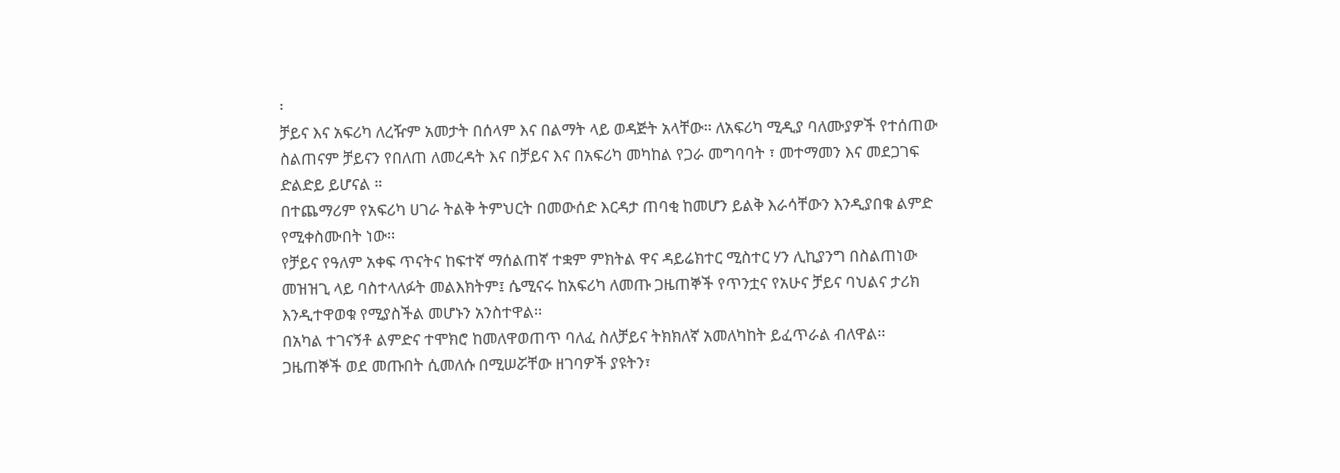፡
ቻይና እና አፍሪካ ለረዥም አመታት በሰላም እና በልማት ላይ ወዳጅት አላቸው፡፡ ለአፍሪካ ሚዲያ ባለሙያዎች የተሰጠው ስልጠናም ቻይናን የበለጠ ለመረዳት እና በቻይና እና በአፍሪካ መካከል የጋራ መግባባት ፣ መተማመን እና መደጋገፍ ድልድይ ይሆናል ።
በተጨማሪም የአፍሪካ ሀገራ ትልቅ ትምህርት በመውሰድ እርዳታ ጠባቂ ከመሆን ይልቅ እራሳቸውን እንዲያበቁ ልምድ የሚቀስሙበት ነው፡፡
የቻይና የዓለም አቀፍ ጥናትና ከፍተኛ ማሰልጠኛ ተቋም ምክትል ዋና ዳይሬክተር ሚስተር ሃን ሊኪያንግ በስልጠነው መዝዝጊ ላይ ባስተላለፉት መልእክትም፤ ሴሚናሩ ከአፍሪካ ለመጡ ጋዜጠኞች የጥንቷና የአሁና ቻይና ባህልና ታሪክ እንዲተዋወቁ የሚያስችል መሆኑን አንስተዋል፡፡
በአካል ተገናኝቶ ልምድና ተሞክሮ ከመለዋወጠጥ ባለፈ ስለቻይና ትክክለኛ አመለካከት ይፈጥራል ብለዋል፡፡
ጋዜጠኞች ወደ መጡበት ሲመለሱ በሚሠሯቸው ዘገባዎች ያዩትን፣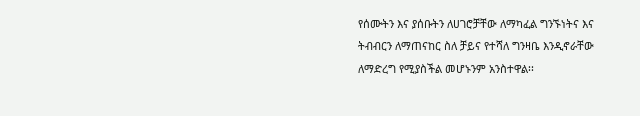የሰሙትን እና ያሰቡትን ለሀገሮቻቸው ለማካፈል ግንኙነትና እና ትብብርን ለማጠናከር ስለ ቻይና የተሻለ ግንዛቤ እንዲኖራቸው ለማድረግ የሚያስችል መሆኑንም አንስተዋል፡፡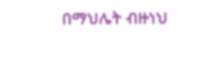በማህሌት ብዙነህ